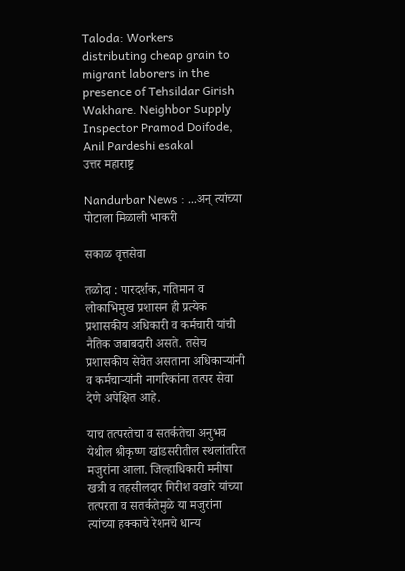Taloda: Workers distributing cheap grain to migrant laborers in the presence of Tehsildar Girish Wakhare. Neighbor Supply Inspector Pramod Doifode, Anil Pardeshi esakal
उत्तर महाराष्ट्र

Nandurbar News : ...अन्‌ त्यांच्या पोटाला मिळाली भाकरी

सकाळ वृत्तसेवा

तळोदा : पारदर्शक, गतिमान व लोकाभिमुख प्रशासन ही प्रत्येक प्रशासकीय अधिकारी व कर्मचारी यांची नैतिक जबाबदारी असते. तसेच प्रशासकीय सेवेत असताना अधिकाऱ्यांनी व कर्मचाऱ्यांनी नागरिकांना तत्पर सेवा देणे अपेक्षित आहे.

याच तत्परतेचा व सतर्कतेचा अनुभव येथील श्रीकृष्ण खांडसरीतील स्थलांतरित मजुरांना आला. जिल्हाधिकारी मनीषा खत्री व तहसीलदार गिरीश वखारे यांच्या तत्परता व सतर्कतेमुळे या मजुरांना त्यांच्या हक्काचे रेशनचे धान्य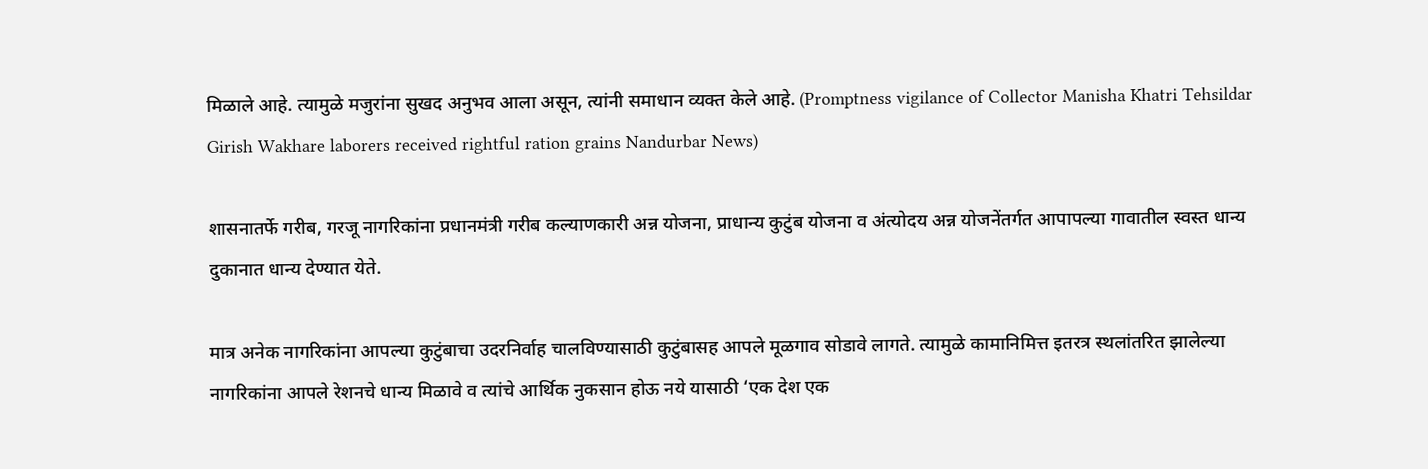मिळाले आहे. त्यामुळे मजुरांना सुखद अनुभव आला असून, त्यांनी समाधान व्यक्त केले आहे. (Promptness vigilance of Collector Manisha Khatri Tehsildar Girish Wakhare laborers received rightful ration grains Nandurbar News)

शासनातर्फे गरीब, गरजू नागरिकांना प्रधानमंत्री गरीब कल्याणकारी अन्न योजना, प्राधान्य कुटुंब योजना व अंत्योदय अन्न योजनेंतर्गत आपापल्या गावातील स्वस्त धान्य दुकानात धान्य देण्यात येते.

मात्र अनेक नागरिकांना आपल्या कुटुंबाचा उदरनिर्वाह चालविण्यासाठी कुटुंबासह आपले मूळगाव सोडावे लागते. त्यामुळे कामानिमित्त इतरत्र स्थलांतरित झालेल्या नागरिकांना आपले रेशनचे धान्य मिळावे व त्यांचे आर्थिक नुकसान होऊ नये यासाठी ‘एक देश एक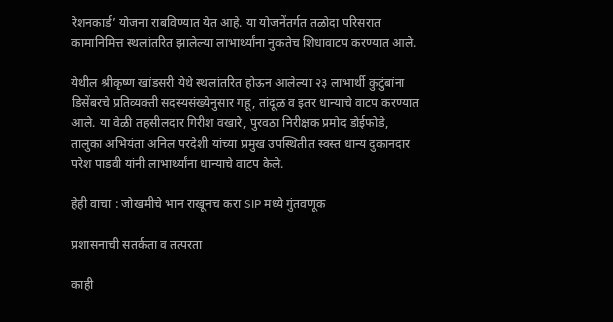रेशनकार्ड’ योजना राबविण्यात येत आहे. या योजनेंतर्गत तळोदा परिसरात कामानिमित्त स्थलांतरित झालेल्या लाभार्थ्यांना नुकतेच शिधावाटप करण्यात आले.

येथील श्रीकृष्ण खांडसरी येथे स्थलांतरित होऊन आलेल्या २३ लाभार्थी कुटुंबांना डिसेंबरचे प्रतिव्यक्ती सदस्यसंख्येनुसार गहू, तांदूळ व इतर धान्याचे वाटप करण्यात आले. या वेळी तहसीलदार गिरीश वखारे, पुरवठा निरीक्षक प्रमोद डोईफोडे, तालुका अभियंता अनिल परदेशी यांच्या प्रमुख उपस्थितीत स्वस्त धान्य दुकानदार परेश पाडवी यांनी लाभार्थ्यांना धान्याचे वाटप केले.

हेही वाचा : जोखमीचे भान राखूनच करा SIP मध्ये गुंतवणूक

प्रशासनाची सतर्कता व तत्परता

काही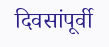दिवसांपूर्वी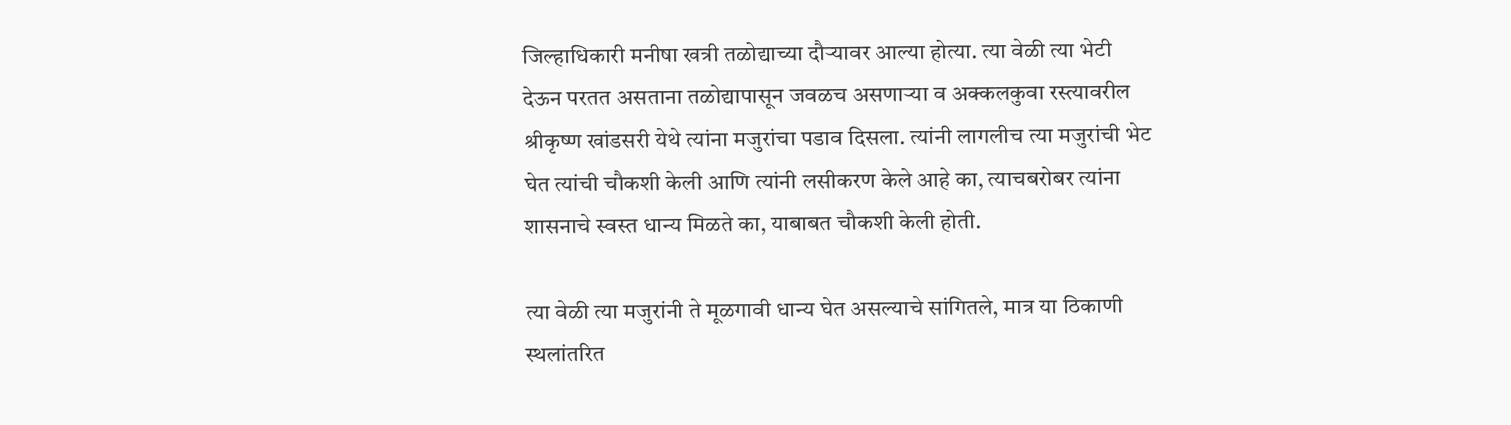जिल्हाधिकारी मनीषा खत्री तळोद्याच्या दौऱ्यावर आल्या होत्या. त्या वेळी त्या भेटी देऊन परतत असताना तळोद्यापासून जवळच असणाऱ्या व अक्कलकुवा रस्त्यावरील श्रीकृष्ण खांडसरी येथे त्यांना मजुरांचा पडाव दिसला. त्यांनी लागलीच त्या मजुरांची भेट घेत त्यांची चौकशी केली आणि त्यांनी लसीकरण केले आहे का, त्याचबरोबर त्यांना शासनाचे स्वस्त धान्य मिळते का, याबाबत चौकशी केली होती.

त्या वेळी त्या मजुरांनी ते मूळगावी धान्य घेत असल्याचे सांगितले, मात्र या ठिकाणी स्थलांतरित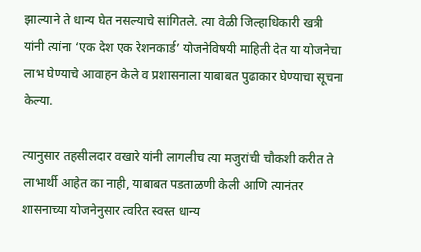झाल्याने ते धान्य घेत नसल्याचे सांगितले. त्या वेळी जिल्हाधिकारी खत्री यांनी त्यांना ‘एक देश एक रेशनकार्ड’ योजनेविषयी माहिती देत या योजनेचा लाभ घेण्याचे आवाहन केले व प्रशासनाला याबाबत पुढाकार घेण्याचा सूचना केल्या.

त्यानुसार तहसीलदार वखारे यांनी लागलीच त्या मजुरांची चौकशी करीत ते लाभार्थी आहेत का नाही, याबाबत पडताळणी केली आणि त्यानंतर शासनाच्या योजनेनुसार त्वरित स्वस्त धान्य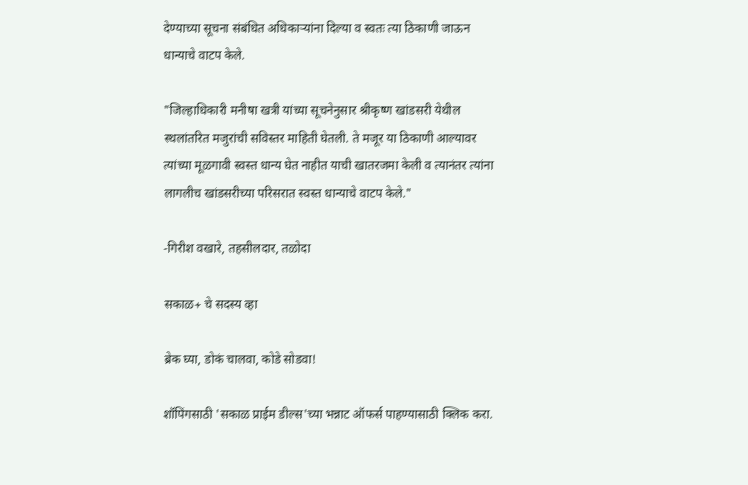देण्याच्या सूचना संबंधित अधिकाऱ्यांना दिल्या व स्वतः त्या ठिकाणी जाऊन धान्याचे वाटप केले.

"जिल्हाधिकारी मनीषा खत्री यांच्या सूचनेनुसार श्रीकृष्ण खांडसरी येथील स्थलांतरित मजुरांची सविस्तर माहिती घेतली. ते मजूर या ठिकाणी आल्यावर त्यांच्या मूळगावी स्वस्त धान्य घेत नाहीत याची खातरजमा केली व त्यानंतर त्यांना लागलीच खांडसरीच्या परिसरात स्वस्त धान्याचे वाटप केले."

-गिरीश वखारे, तहसीलदार, तळोदा

सकाळ+ चे सदस्य व्हा

ब्रेक घ्या, डोकं चालवा, कोडे सोडवा!

शॉपिंगसाठी 'सकाळ प्राईम डील्स'च्या भन्नाट ऑफर्स पाहण्यासाठी क्लिक करा.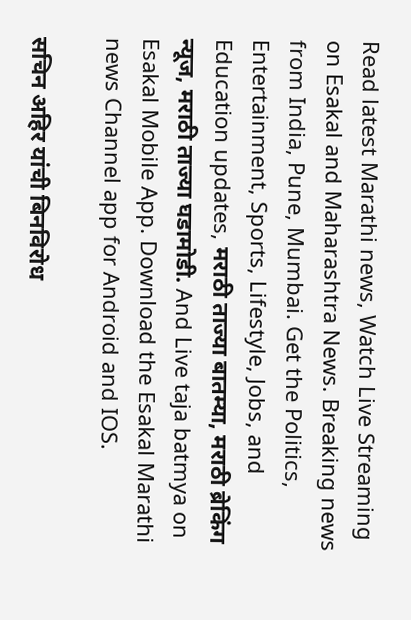Read latest Marathi news, Watch Live Streaming on Esakal and Maharashtra News. Breaking news from India, Pune, Mumbai. Get the Politics, Entertainment, Sports, Lifestyle, Jobs, and Education updates, मराठी ताज्या बातम्या, मराठी ब्रेकिंग न्यूज, मराठी ताज्या घडामोडी. And Live taja batmya on Esakal Mobile App. Download the Esakal Marathi news Channel app for Android and IOS.

सचिन अहिर यांची बिनविरोध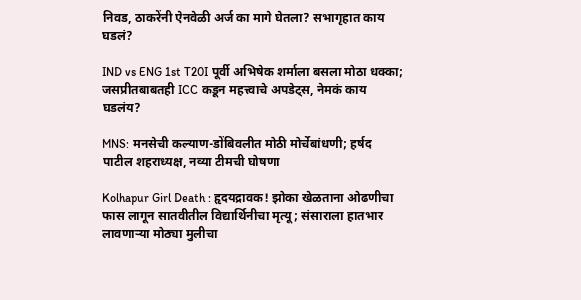निवड, ठाकरेंनी ऐनवेळी अर्ज का मागे घेतला? सभागृहात काय घडलं?

IND vs ENG 1st T20I पूर्वी अभिषेक शर्माला बसला मोठा धक्का; जसप्रीतबाबतही ICC कडून महत्त्वाचे अपडेट्स, नेमकं काय घडलंय?

MNS: मनसेची कल्याण-डोंबिवलीत मोठी मोर्चेबांधणी; हर्षद पाटील शहराध्यक्ष, नव्या टीमची घोषणा

Kolhapur Girl Death : हृदयद्रावक! झोका खेळताना ओढणीचा फास लागून सातवीतील विद्यार्थिनीचा मृत्यू; संसाराला हातभार लावणाऱ्या मोठ्या मुलीचा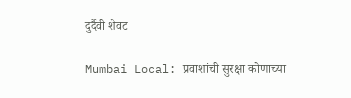दुर्दैवी शेवट

Mumbai Local: प्रवाशांची सुरक्षा कोणाच्या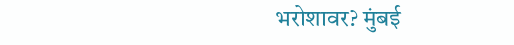भरोशावर? मुंबई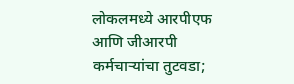लोकलमध्ये आरपीएफ आणि जीआरपी कर्मचाऱ्यांचा तुटवडा;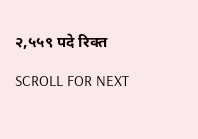२,५५९ पदे रिक्त

SCROLL FOR NEXT